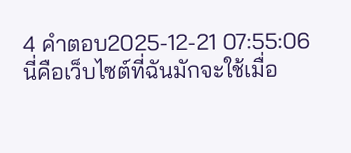4 คำตอบ2025-12-21 07:55:06
นี่คือเว็บไซต์ที่ฉันมักจะใช้เมื่อ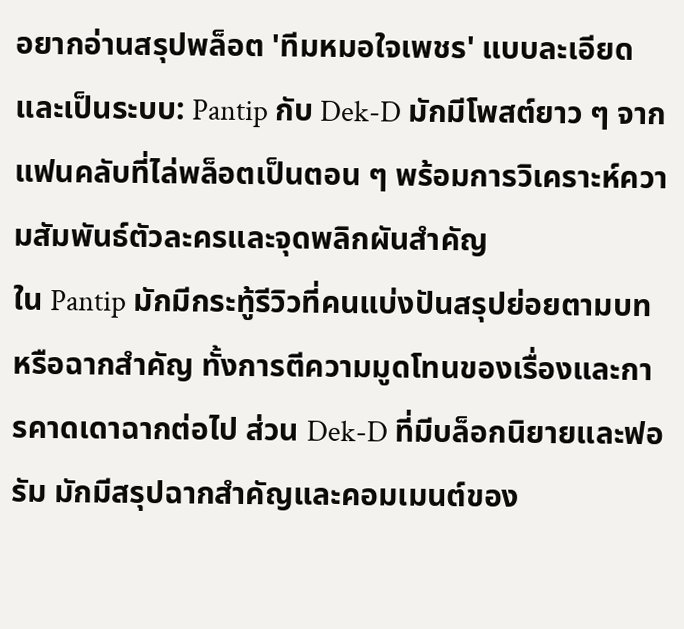อยากอ่านสรุปพล็อต 'ทีมหมอใจเพชร' แบบละเอียดและเป็นระบบ: Pantip กับ Dek-D มักมีโพสต์ยาว ๆ จากแฟนคลับที่ไล่พล็อตเป็นตอน ๆ พร้อมการวิเคราะห์ความสัมพันธ์ตัวละครและจุดพลิกผันสำคัญ
ใน Pantip มักมีกระทู้รีวิวที่คนแบ่งปันสรุปย่อยตามบทหรือฉากสำคัญ ทั้งการตีความมูดโทนของเรื่องและการคาดเดาฉากต่อไป ส่วน Dek-D ที่มีบล็อกนิยายและฟอรัม มักมีสรุปฉากสำคัญและคอมเมนต์ของ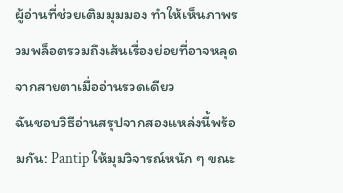ผู้อ่านที่ช่วยเติมมุมมอง ทำให้เห็นภาพรวมพล็อตรวมถึงเส้นเรื่องย่อยที่อาจหลุดจากสายตาเมื่ออ่านรวดเดียว
ฉันชอบวิธีอ่านสรุปจากสองแหล่งนี้พร้อมกัน: Pantip ให้มุมวิจารณ์หนัก ๆ ขณะ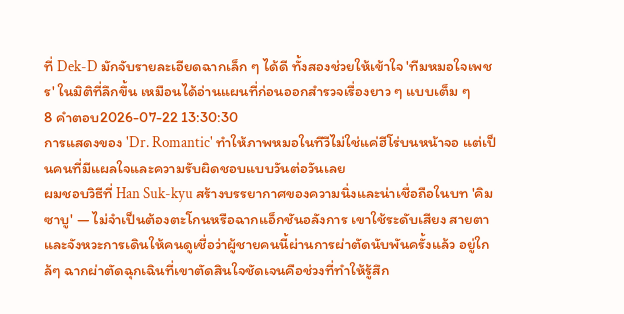ที่ Dek-D มักจับรายละเอียดฉากเล็ก ๆ ได้ดี ทั้งสองช่วยให้เข้าใจ 'ทีมหมอใจเพชร' ในมิติที่ลึกขึ้น เหมือนได้อ่านแผนที่ก่อนออกสำรวจเรื่องยาว ๆ แบบเต็ม ๆ
8 คำตอบ2026-07-22 13:30:30
การแสดงของ 'Dr. Romantic' ทำให้ภาพหมอในทีวีไม่ใช่แค่ฮีโร่บนหน้าจอ แต่เป็นคนที่มีแผลใจและความรับผิดชอบแบบวันต่อวันเลย
ผมชอบวิธีที่ Han Suk-kyu สร้างบรรยากาศของความนิ่งและน่าเชื่อถือในบท 'คิมซาบู' — ไม่จำเป็นต้องตะโกนหรือฉากแอ็กชันอลังการ เขาใช้ระดับเสียง สายตา และจังหวะการเดินให้คนดูเชื่อว่าผู้ชายคนนี้ผ่านการผ่าตัดนับพันครั้งแล้ว อยู่ใกล้ๆ ฉากผ่าตัดฉุกเฉินที่เขาตัดสินใจชัดเจนคือช่วงที่ทำให้รู้สึก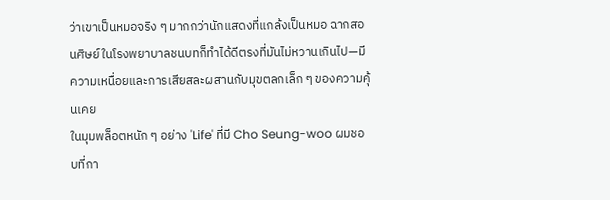ว่าเขาเป็นหมอจริง ๆ มากกว่านักแสดงที่แกล้งเป็นหมอ ฉากสอนศิษย์ในโรงพยาบาลชนบทก็ทำได้ดีตรงที่มันไม่หวานเกินไป—มีความเหนื่อยและการเสียสละผสานกับมุขตลกเล็ก ๆ ของความคุ้นเคย
ในมุมพล็อตหนัก ๆ อย่าง 'Life' ที่มี Cho Seung-woo ผมชอบที่กา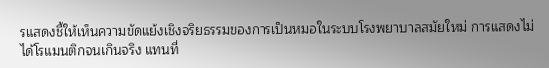รแสดงชี้ให้เห็นความขัดแย้งเชิงจริยธรรมของการเป็นหมอในระบบโรงพยาบาลสมัยใหม่ การแสดงไม่ได้โรแมนติกจนเกินจริง แทนที่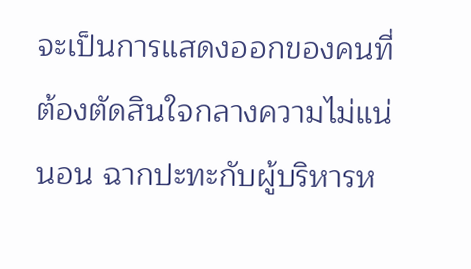จะเป็นการแสดงออกของคนที่ต้องตัดสินใจกลางความไม่แน่นอน ฉากปะทะกับผู้บริหารห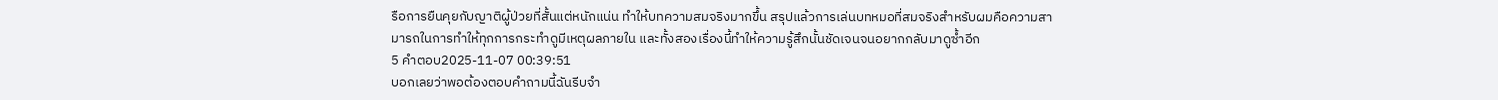รือการยืนคุยกับญาติผู้ป่วยที่สั้นแต่หนักแน่น ทำให้บทความสมจริงมากขึ้น สรุปแล้วการเล่นบทหมอที่สมจริงสำหรับผมคือความสามารถในการทำให้ทุกการกระทำดูมีเหตุผลภายใน และทั้งสองเรื่องนี้ทำให้ความรู้สึกนั้นชัดเจนจนอยากกลับมาดูซ้ำอีก
5 คำตอบ2025-11-07 00:39:51
บอกเลยว่าพอต้องตอบคำถามนี้ฉันรีบจำ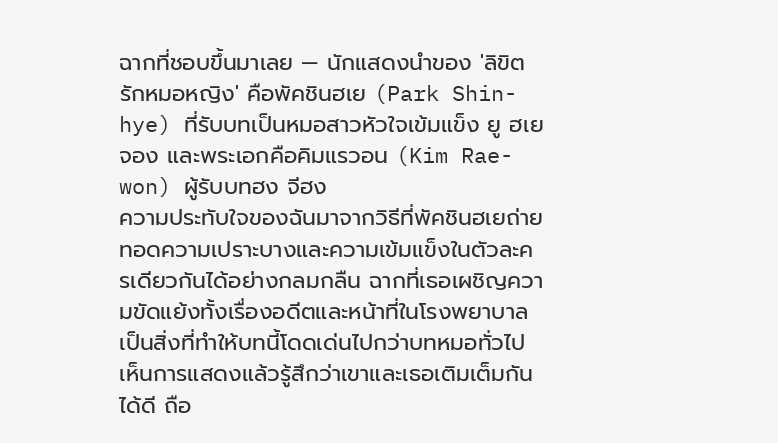ฉากที่ชอบขึ้นมาเลย — นักแสดงนำของ 'ลิขิตรักหมอหญิง' คือพัคชินฮเย (Park Shin-hye) ที่รับบทเป็นหมอสาวหัวใจเข้มแข็ง ยู ฮเยจอง และพระเอกคือคิมแรวอน (Kim Rae-won) ผู้รับบทฮง จีฮง
ความประทับใจของฉันมาจากวิธีที่พัคชินฮเยถ่ายทอดความเปราะบางและความเข้มแข็งในตัวละครเดียวกันได้อย่างกลมกลืน ฉากที่เธอเผชิญความขัดแย้งทั้งเรื่องอดีตและหน้าที่ในโรงพยาบาลเป็นสิ่งที่ทำให้บทนี้โดดเด่นไปกว่าบทหมอทั่วไป เห็นการแสดงแล้วรู้สึกว่าเขาและเธอเติมเต็มกันได้ดี ถือ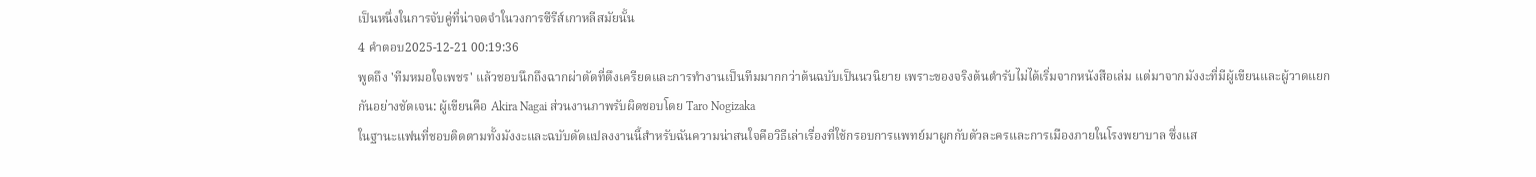เป็นหนึ่งในการจับคู่ที่น่าจดจำในวงการซีรีส์เกาหลีสมัยนั้น
4 คำตอบ2025-12-21 00:19:36
พูดถึง 'ทีมหมอใจเพชร' แล้วชอบนึกถึงฉากผ่าตัดที่ตึงเครียดและการทำงานเป็นทีมมากกว่าต้นฉบับเป็นนวนิยาย เพราะของจริงต้นตำรับไม่ได้เริ่มจากหนังสือเล่ม แต่มาจากมังงะที่มีผู้เขียนและผู้วาดแยกกันอย่างชัดเจน: ผู้เขียนคือ Akira Nagai ส่วนงานภาพรับผิดชอบโดย Taro Nogizaka
ในฐานะแฟนที่ชอบติดตามทั้งมังงะและฉบับดัดแปลงงานนี้สำหรับฉันความน่าสนใจคือวิธีเล่าเรื่องที่ใช้กรอบการแพทย์มาผูกกับตัวละครและการเมืองภายในโรงพยาบาล ซึ่งแส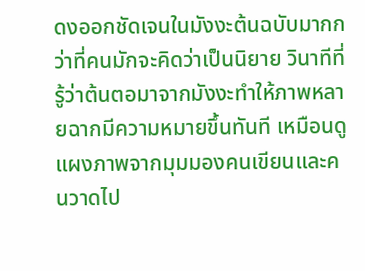ดงออกชัดเจนในมังงะต้นฉบับมากกว่าที่คนมักจะคิดว่าเป็นนิยาย วินาทีที่รู้ว่าต้นตอมาจากมังงะทำให้ภาพหลายฉากมีความหมายขึ้นทันที เหมือนดูแผงภาพจากมุมมองคนเขียนและคนวาดไป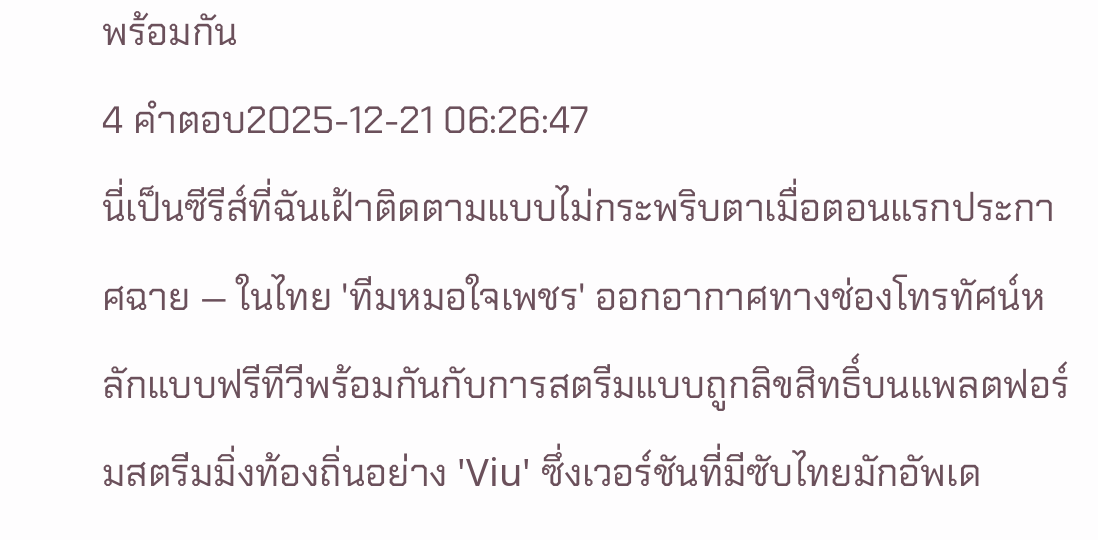พร้อมกัน
4 คำตอบ2025-12-21 06:26:47
นี่เป็นซีรีส์ที่ฉันเฝ้าติดตามแบบไม่กระพริบตาเมื่อตอนแรกประกาศฉาย — ในไทย 'ทีมหมอใจเพชร' ออกอากาศทางช่องโทรทัศน์หลักแบบฟรีทีวีพร้อมกันกับการสตรีมแบบถูกลิขสิทธิ์บนแพลตฟอร์มสตรีมมิ่งท้องถิ่นอย่าง 'Viu' ซึ่งเวอร์ชันที่มีซับไทยมักอัพเด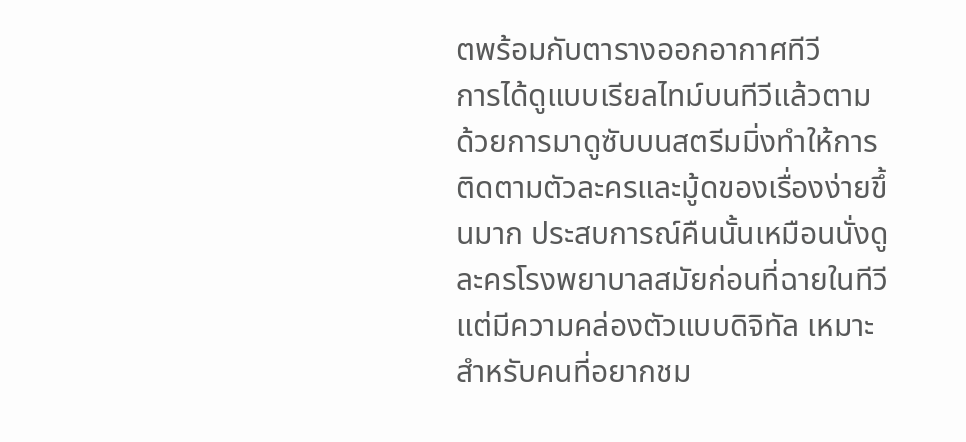ตพร้อมกับตารางออกอากาศทีวี
การได้ดูแบบเรียลไทม์บนทีวีแล้วตามด้วยการมาดูซับบนสตรีมมิ่งทำให้การติดตามตัวละครและมู้ดของเรื่องง่ายขึ้นมาก ประสบการณ์คืนนั้นเหมือนนั่งดูละครโรงพยาบาลสมัยก่อนที่ฉายในทีวีแต่มีความคล่องตัวแบบดิจิทัล เหมาะสำหรับคนที่อยากชม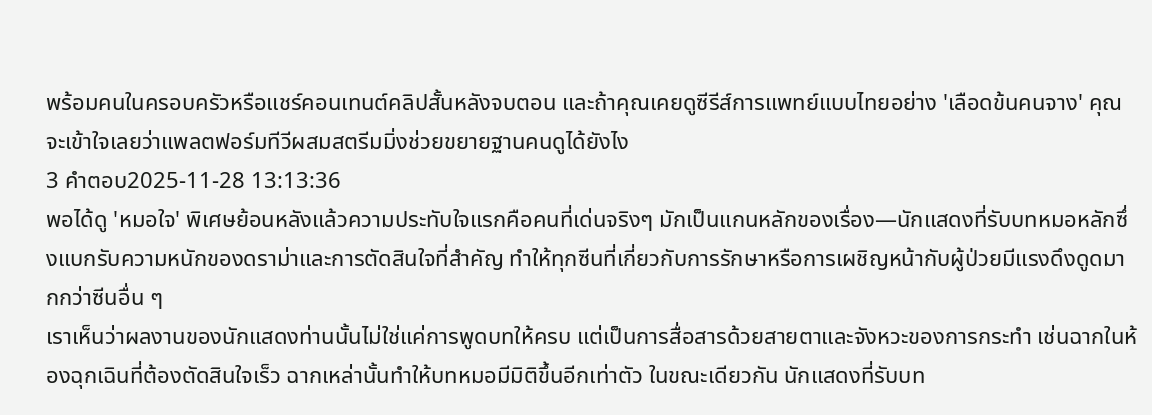พร้อมคนในครอบครัวหรือแชร์คอนเทนต์คลิปสั้นหลังจบตอน และถ้าคุณเคยดูซีรีส์การแพทย์แบบไทยอย่าง 'เลือดข้นคนจาง' คุณจะเข้าใจเลยว่าแพลตฟอร์มทีวีผสมสตรีมมิ่งช่วยขยายฐานคนดูได้ยังไง
3 คำตอบ2025-11-28 13:13:36
พอได้ดู 'หมอใจ' พิเศษย้อนหลังแล้วความประทับใจแรกคือคนที่เด่นจริงๆ มักเป็นแกนหลักของเรื่อง—นักแสดงที่รับบทหมอหลักซึ่งแบกรับความหนักของดราม่าและการตัดสินใจที่สำคัญ ทำให้ทุกซีนที่เกี่ยวกับการรักษาหรือการเผชิญหน้ากับผู้ป่วยมีแรงดึงดูดมากกว่าซีนอื่น ๆ
เราเห็นว่าผลงานของนักแสดงท่านนั้นไม่ใช่แค่การพูดบทให้ครบ แต่เป็นการสื่อสารด้วยสายตาและจังหวะของการกระทำ เช่นฉากในห้องฉุกเฉินที่ต้องตัดสินใจเร็ว ฉากเหล่านั้นทำให้บทหมอมีมิติขึ้นอีกเท่าตัว ในขณะเดียวกัน นักแสดงที่รับบท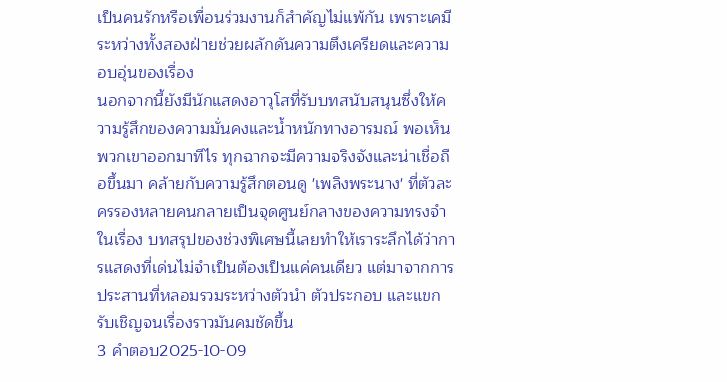เป็นคนรักหรือเพื่อนร่วมงานก็สำคัญไม่แพ้กัน เพราะเคมีระหว่างทั้งสองฝ่ายช่วยผลักดันความตึงเครียดและความอบอุ่นของเรื่อง
นอกจากนี้ยังมีนักแสดงอาวุโสที่รับบทสนับสนุนซึ่งให้ความรู้สึกของความมั่นคงและน้ำหนักทางอารมณ์ พอเห็นพวกเขาออกมาทีไร ทุกฉากจะมีความจริงจังและน่าเชื่อถือขึ้นมา คล้ายกับความรู้สึกตอนดู 'เพลิงพระนาง' ที่ตัวละครรองหลายคนกลายเป็นจุดศูนย์กลางของความทรงจำในเรื่อง บทสรุปของช่วงพิเศษนี้เลยทำให้เราระลึกได้ว่าการแสดงที่เด่นไม่จำเป็นต้องเป็นแค่คนเดียว แต่มาจากการประสานที่หลอมรวมระหว่างตัวนำ ตัวประกอบ และแขกรับเชิญจนเรื่องราวมันคมชัดขึ้น
3 คำตอบ2025-10-09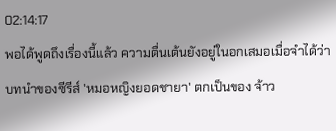02:14:17
พอได้พูดถึงเรื่องนี้แล้ว ความตื่นเต้นยังอยู่ในอกเสมอเมื่อจำได้ว่าบทนำของซีรีส์ 'หมอหญิงยอดชายา' ตกเป็นของ จ้าว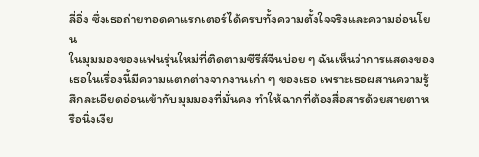ลี่อิ่ง ซึ่งเธอถ่ายทอดคาแรกเตอร์ได้ครบทั้งความตั้งใจจริงและความอ่อนโยน
ในมุมมองของแฟนรุ่นใหม่ที่ติดตามซีรีส์จีนบ่อย ๆ ฉันเห็นว่าการแสดงของเธอในเรื่องนี้มีความแตกต่างจากงานเก่า ๆ ของเธอ เพราะเธอผสานความรู้สึกละเอียดอ่อนเข้ากับมุมมองที่มั่นคง ทำให้ฉากที่ต้องสื่อสารด้วยสายตาหรือนิ่งเงีย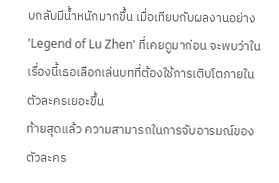บกลับมีน้ำหนักมากขึ้น เมื่อเทียบกับผลงานอย่าง 'Legend of Lu Zhen' ที่เคยดูมาก่อน จะพบว่าในเรื่องนี้เธอเลือกเล่นบทที่ต้องใช้การเติบโตภายในตัวละครเยอะขึ้น
ท้ายสุดแล้ว ความสามารถในการจับอารมณ์ของตัวละคร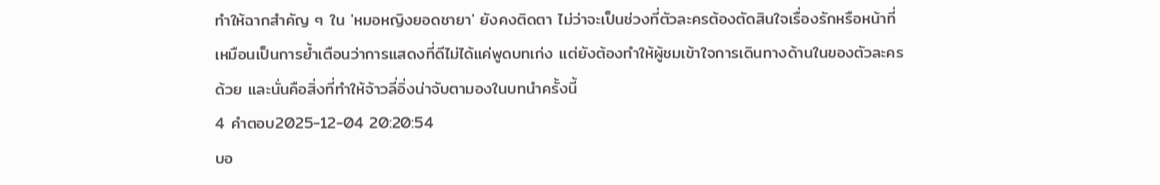ทำให้ฉากสำคัญ ๆ ใน 'หมอหญิงยอดชายา' ยังคงติดตา ไม่ว่าจะเป็นช่วงที่ตัวละครต้องตัดสินใจเรื่องรักหรือหน้าที่ เหมือนเป็นการย้ำเตือนว่าการแสดงที่ดีไม่ได้แค่พูดบทเก่ง แต่ยังต้องทำให้ผู้ชมเข้าใจการเดินทางด้านในของตัวละครด้วย และนั่นคือสิ่งที่ทำให้จ้าวลี่อิ่งน่าจับตามองในบทนำครั้งนี้
4 คำตอบ2025-12-04 20:20:54
บอ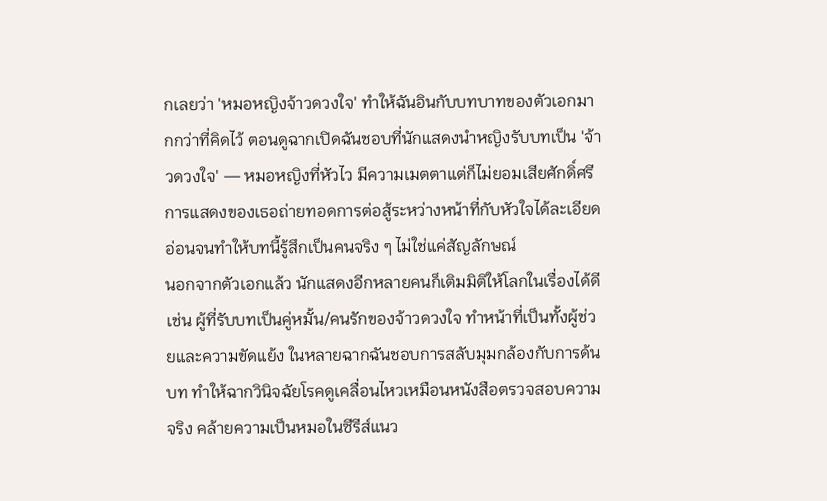กเลยว่า 'หมอหญิงจ้าวดวงใจ' ทำให้ฉันอินกับบทบาทของตัวเอกมากกว่าที่คิดไว้ ตอนดูฉากเปิดฉันชอบที่นักแสดงนำหญิงรับบทเป็น 'จ้าวดวงใจ' — หมอหญิงที่หัวไว มีความเมตตาแต่ก็ไม่ยอมเสียศักดิ์ศรี การแสดงของเธอถ่ายทอดการต่อสู้ระหว่างหน้าที่กับหัวใจได้ละเอียดอ่อนจนทำให้บทนี้รู้สึกเป็นคนจริง ๆ ไม่ใช่แค่สัญลักษณ์
นอกจากตัวเอกแล้ว นักแสดงอีกหลายคนก็เติมมิติให้โลกในเรื่องได้ดี เช่น ผู้ที่รับบทเป็นคู่หมั้น/คนรักของจ้าวดวงใจ ทำหน้าที่เป็นทั้งผู้ช่วยและความขัดแย้ง ในหลายฉากฉันชอบการสลับมุมกล้องกับการด้นบท ทำให้ฉากวินิจฉัยโรคดูเคลื่อนไหวเหมือนหนังสือตรวจสอบความจริง คล้ายความเป็นหมอในซีรีส์แนว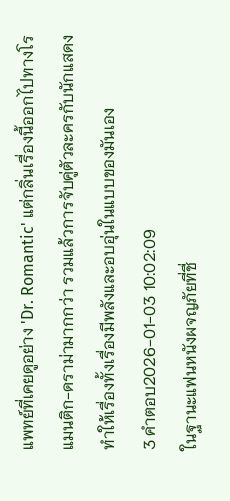แพทย์ที่เคยดูอย่าง 'Dr. Romantic' แต่กลิ่นเรื่องนี้ออกไปทางโรแมนติก-ดราม่ามากกว่า รวมแล้วการจับคู่ตัวละครกับนักแสดงทำให้เรื่องทั้งเรื่องมีพลังและอบอุ่นในแบบของมันเอง
3 คำตอบ2026-01-03 10:02:09
ในฐานะแฟนหนังผจญภัยที่ชื่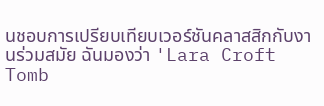นชอบการเปรียบเทียบเวอร์ชันคลาสสิกกับงานร่วมสมัย ฉันมองว่า 'Lara Croft Tomb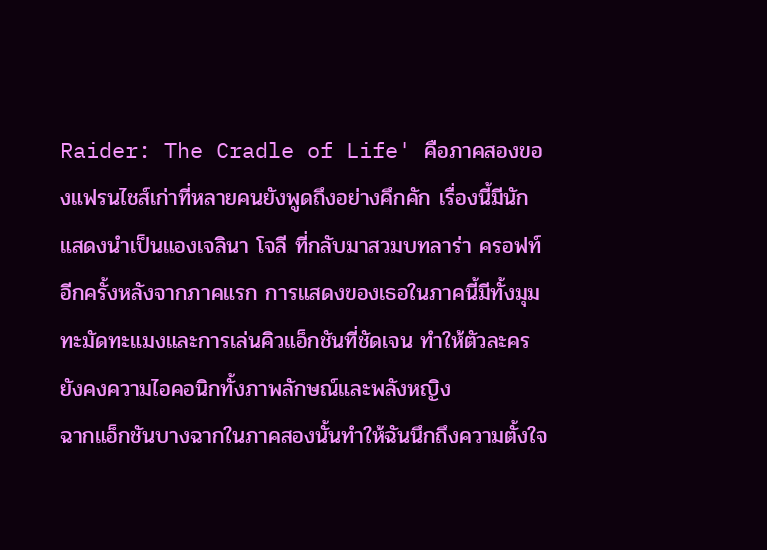Raider: The Cradle of Life' คือภาคสองของแฟรนไชส์เก่าที่หลายคนยังพูดถึงอย่างคึกคัก เรื่องนี้มีนักแสดงนำเป็นแองเจลินา โจลี ที่กลับมาสวมบทลาร่า ครอฟท์อีกครั้งหลังจากภาคแรก การแสดงของเธอในภาคนี้มีทั้งมุมทะมัดทะแมงและการเล่นคิวแอ็กชันที่ชัดเจน ทำให้ตัวละครยังคงความไอคอนิกทั้งภาพลักษณ์และพลังหญิง
ฉากแอ็กชันบางฉากในภาคสองนั้นทำให้ฉันนึกถึงความตั้งใจ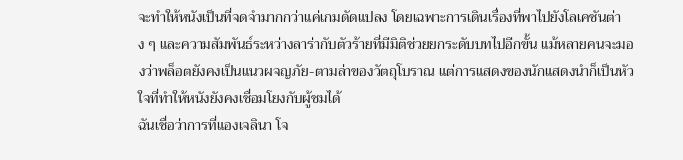จะทำให้หนังเป็นที่จดจำมากกว่าแค่เกมดัดแปลง โดยเฉพาะการเดินเรื่องที่พาไปยังโลเคชันต่าง ๆ และความสัมพันธ์ระหว่างลาร่ากับตัวร้ายที่มีมิติช่วยยกระดับบทไปอีกขั้น แม้หลายคนจะมองว่าพล็อตยังคงเป็นแนวผจญภัย-ตามล่าของวัตถุโบราณ แต่การแสดงของนักแสดงนำก็เป็นหัวใจที่ทำให้หนังยังคงเชื่อมโยงกับผู้ชมได้
ฉันเชื่อว่าการที่แองเจลินา โจ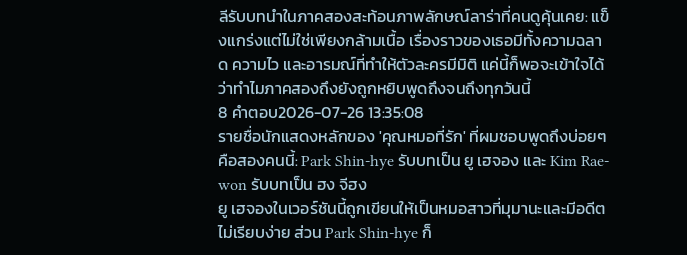ลีรับบทนำในภาคสองสะท้อนภาพลักษณ์ลาร่าที่คนดูคุ้นเคย: แข็งแกร่งแต่ไม่ใช่เพียงกล้ามเนื้อ เรื่องราวของเธอมีทั้งความฉลาด ความไว และอารมณ์ที่ทำให้ตัวละครมีมิติ แค่นี้ก็พอจะเข้าใจได้ว่าทำไมภาคสองถึงยังถูกหยิบพูดถึงจนถึงทุกวันนี้
8 คำตอบ2026-07-26 13:35:08
รายชื่อนักแสดงหลักของ 'คุณหมอที่รัก' ที่ผมชอบพูดถึงบ่อยๆ คือสองคนนี้: Park Shin-hye รับบทเป็น ยู เฮจอง และ Kim Rae-won รับบทเป็น ฮง จีฮง
ยู เฮจองในเวอร์ชันนี้ถูกเขียนให้เป็นหมอสาวที่มุมานะและมีอดีตไม่เรียบง่าย ส่วน Park Shin-hye ก็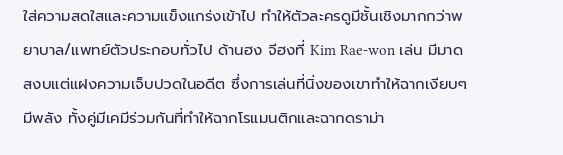ใส่ความสดใสและความแข็งแกร่งเข้าไป ทำให้ตัวละครดูมีชั้นเชิงมากกว่าพยาบาล/แพทย์ตัวประกอบทั่วไป ด้านฮง จีฮงที่ Kim Rae-won เล่น มีมาดสงบแต่แฝงความเจ็บปวดในอดีต ซึ่งการเล่นที่นิ่งของเขาทำให้ฉากเงียบๆ มีพลัง ทั้งคู่มีเคมีร่วมกันที่ทำให้ฉากโรแมนติกและฉากดราม่า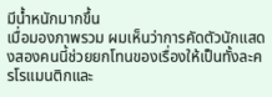มีน้ำหนักมากขึ้น
เมื่อมองภาพรวม ผมเห็นว่าการคัดตัวนักแสดงสองคนนี้ช่วยยกโทนของเรื่องให้เป็นทั้งละครโรแมนติกและ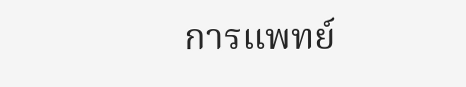การแพทย์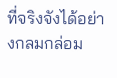ที่จริงจังได้อย่างกลมกล่อม